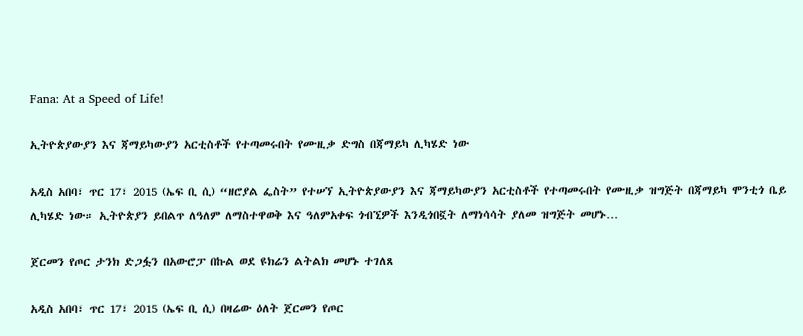Fana: At a Speed of Life!

ኢትዮጵያውያን እና ጃማይካውያን አርቲስቶች የተጣመሩበት የሙዚቃ ድግስ በጃማይካ ሊካሄድ ነው

አዲስ አበባ፣ ጥር 17፣ 2015 (ኤፍ ቢ ሲ) “ዘሮያል ፌስት” የተሠኘ ኢትዮጵያውያን እና ጃማይካውያን አርቲስቶች የተጣመሩበት የሙዚቃ ዝግጅት በጃማይካ ሞንቲጎ ቤይ ሊካሄድ ነው። ኢትዮጵያን ይበልጥ ለዓለም ለማስተዋወቅ እና ዓለምአቀፍ ጎብኚዎች እንዲጎበኟት ለማነሳሳት ያለመ ዝግጅት መሆኑ…

ጀርመን የጦር ታንክ ድጋፏን በአውሮፓ በኩል ወደ ዩክሬን ልትልክ መሆኑ ተገለጸ

አዲስ አበባ፣ ጥር 17፣ 2015 (ኤፍ ቢ ሲ) በዛሬው ዕለት ጀርመን የጦር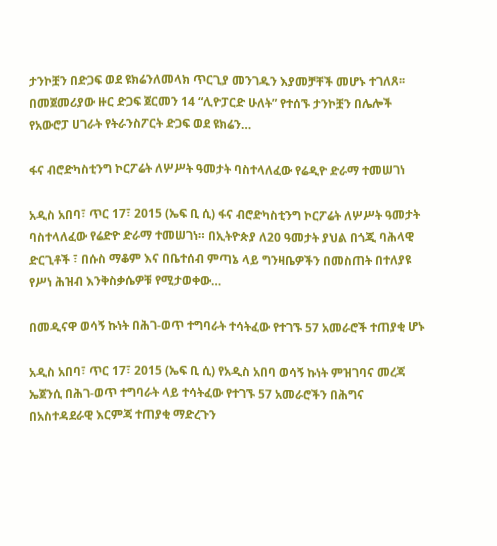ታንኮቿን በድጋፍ ወደ ዩክሬንለመላክ ጥርጊያ መንገዱን እያመቻቸች መሆኑ ተገለጸ፡፡ በመጀመሪያው ዙር ድጋፍ ጀርመን 14 “ሊዮፓርድ ሁለት” የተሰኙ ታንኮቿን በሌሎች የአውሮፓ ሀገራት የትራንስፖርት ድጋፍ ወደ ዩክሬን…

ፋና ብሮድካስቲንግ ኮርፖሬት ለሦሥት ዓመታት ባስተላለፈው የሬዲዮ ድራማ ተመሠገነ

አዲስ አበባ፣ ጥር 17፣ 2015 (ኤፍ ቢ ሲ) ፋና ብሮድካስቲንግ ኮርፖሬት ለሦሥት ዓመታት ባስተላለፈው የሬድዮ ድራማ ተመሠገነ። በኢትዮጵያ ለ20 ዓመታት ያህል በጎጂ ባሕላዊ ድርጊቶች ፣ በሱስ ማቆም እና በቤተሰብ ምጣኔ ላይ ግንዛቤዎችን በመስጠት በተለያዩ የሥነ ሕዝብ እንቅስቃሴዎቹ የሚታወቀው…

በመዲናዋ ወሳኝ ኩነት በሕገ-ወጥ ተግባራት ተሳትፈው የተገኙ 57 አመራሮች ተጠያቂ ሆኑ

አዲስ አበባ፣ ጥር 17፣ 2015 (ኤፍ ቢ ሲ) የአዲስ አበባ ወሳኝ ኩነት ምዝገባና መረጃ ኤጀንሲ በሕገ-ወጥ ተግባራት ላይ ተሳትፈው የተገኙ 57 አመራሮችን በሕግና በአስተዳደራዊ እርምጃ ተጠያቂ ማድረጉን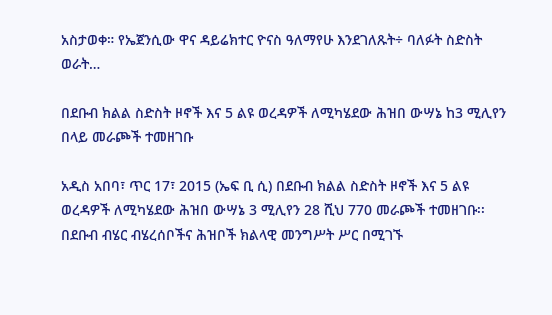አስታወቀ። የኤጀንሲው ዋና ዳይሬክተር ዮናስ ዓለማየሁ እንደገለጹት÷ ባለፉት ስድስት ወራት…

በደቡብ ክልል ስድስት ዞኖች እና 5 ልዩ ወረዳዎች ለሚካሄደው ሕዝበ ውሣኔ ከ3 ሚሊየን በላይ መራጮች ተመዘገቡ

አዲስ አበባ፣ ጥር 17፣ 2015 (ኤፍ ቢ ሲ) በደቡብ ክልል ስድስት ዞኖች እና 5 ልዩ ወረዳዎች ለሚካሄደው ሕዝበ ውሣኔ 3 ሚሊየን 28 ሺህ 770 መራጮች ተመዘገቡ፡፡ በደቡብ ብሄር ብሄረሰቦችና ሕዝቦች ክልላዊ መንግሥት ሥር በሚገኙ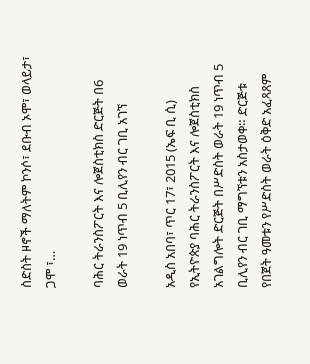ስድስት ዞኖች ማለትም ኮንሶ፣ ደቡብ ኦሞ፣ ወላይታ፣ ጋሞ ፣…

ባሕር ትራንስፖርት እና ሎጀስቲክስ ድርጅት በ6 ወራት 19 ነጥብ 5 ቢሊየን ብር ገቢ አገኘ

አዲስ አበባ፣ ጥር 17፣ 2015 (ኤፍ ቢ ሲ) የኢትዮጵያ ባሕር ትራንስፖርት እና ሎጀስቲክስ አገልግሎት ድርጅት በሥድስት ወራት 19 ነጥብ 5 ቢሊየን ብር ገቢ ማግኘቱን አስታወቀ። ድርጅቱ የበጀት ዓመቱን የሥድስት ወራት ዕቅድ አፈጻጸም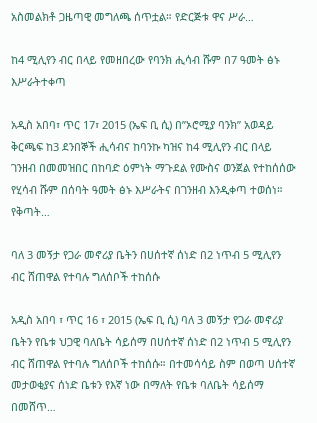አስመልክቶ ጋዜጣዊ መግለጫ ሰጥቷል። የድርጅቱ ዋና ሥራ…

ከ4 ሚሊየን ብር በላይ የመዘበረው የባንክ ሒሳብ ሹም በ7 ዓመት ፅኑ እሥራትተቀጣ

አዲስ አበባ፣ ጥር 17፣ 2015 (ኤፍ ቢ ሲ) በ”ኦሮሚያ ባንክ” አወዳይ ቅርጫፍ ከ3 ደንበኞች ሒሳብና ከባንኩ ካዝና ከ4 ሚሊየን ብር በላይ ገንዘብ በመመዝበር በከባድ ዕምነት ማጉደል የሙስና ወንጀል የተከሰሰው የሂሳብ ሹም በሰባት ዓመት ፅኑ እሥራትና በገንዘብ እንዲቀጣ ተወሰነ። የቅጣት…

ባለ 3 መኝታ የጋራ መኖሪያ ቤትን በሀሰተኛ ሰነድ በ2 ነጥብ 5 ሚሊየን ብር ሸጠዋል የተባሉ ግለሰቦች ተከሰሱ

አዲስ አበባ ፣ ጥር 16 ፣ 2015 (ኤፍ ቢ ሲ) ባለ 3 መኝታ የጋራ መኖሪያ ቤትን የቤቱ ህጋዊ ባለቤት ሳይሰማ በሀሰተኛ ሰነድ በ2 ነጥብ 5 ሚሊየን ብር ሸጠዋል የተባሉ ግለሰቦች ተከሰሱ። በተመሳሳይ ስም በወጣ ሀሰተኛ መታወቂያና ሰነድ ቤቱን የእኛ ነው በማለት የቤቱ ባለቤት ሳይሰማ በመሸጥ…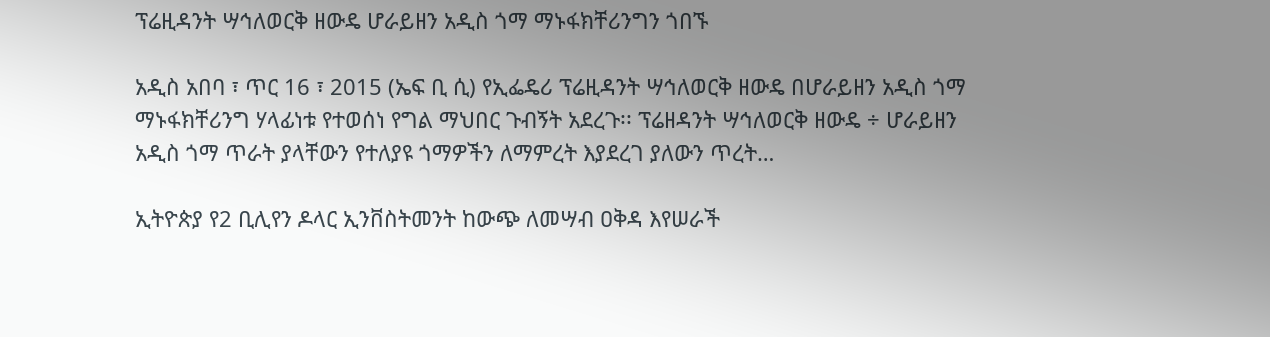ፕሬዚዳንት ሣኅለወርቅ ዘውዴ ሆራይዘን አዲስ ጎማ ማኑፋክቸሪንግን ጎበኙ

አዲስ አበባ ፣ ጥር 16 ፣ 2015 (ኤፍ ቢ ሲ) የኢፌዴሪ ፕሬዚዳንት ሣኅለወርቅ ዘውዴ በሆራይዘን አዲስ ጎማ ማኑፋክቸሪንግ ሃላፊነቱ የተወሰነ የግል ማህበር ጉብኝት አደረጉ፡፡ ፕሬዘዳንት ሣኅለወርቅ ዘውዴ ÷ ሆራይዘን አዲስ ጎማ ጥራት ያላቸውን የተለያዩ ጎማዎችን ለማምረት እያደረገ ያለውን ጥረት…

ኢትዮጵያ የ2 ቢሊየን ዶላር ኢንቨስትመንት ከውጭ ለመሣብ ዐቅዳ እየሠራች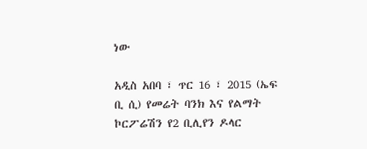ነው

አዲስ አበባ ፣ ጥር 16 ፣ 2015 (ኤፍ ቢ ሲ) የመሬት ባንክ እና የልማት ኮርፖሬሽን የ2 ቢሊየን ዶላር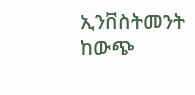ኢንቨስትመንት ከውጭ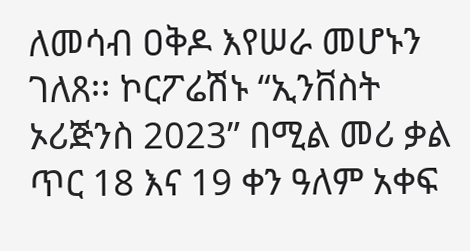ለመሳብ ዐቅዶ እየሠራ መሆኑን ገለጸ፡፡ ኮርፖሬሽኑ “ኢንቨስት ኦሪጅንስ 2023” በሚል መሪ ቃል ጥር 18 እና 19 ቀን ዓለም አቀፍ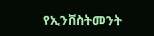የኢንቨስትመንት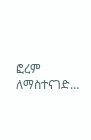ፎረም ለማስተናገድ…